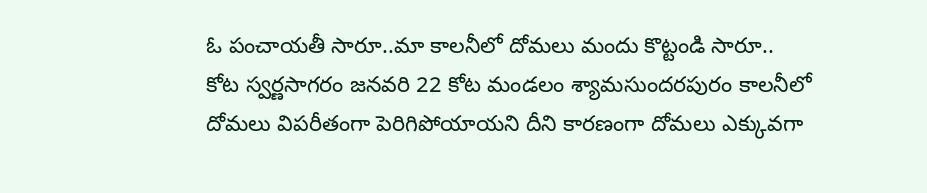ఓ పంచాయతీ సారూ..మా కాలనీలో దోమలు మందు కొట్టండి సారూ..
కోట స్వర్ణసాగరం జనవరి 22 కోట మండలం శ్యామసుందరపురం కాలనీలో దోమలు విపరీతంగా పెరిగిపోయాయని దీని కారణంగా దోమలు ఎక్కువగా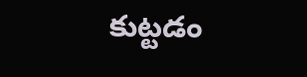కుట్టడం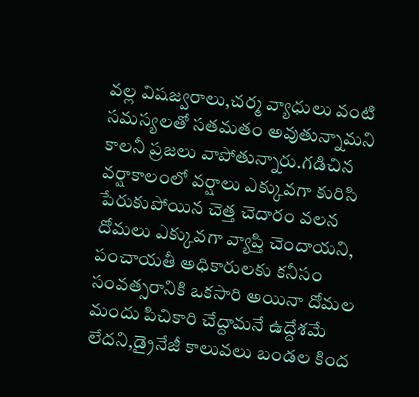వల్ల విషజ్వరాలు,చర్మ వ్యాధులు వంటి సమస్యలతో సతమతం అవుతున్నామని కాలనీ ప్రజలు వాపోతున్నారు.గడిచిన వర్షాకాలంలో వర్షాలు ఎక్కువగా కురిసి పేరుకుపోయిన చెత్త చెదారం వలన దోమలు ఎక్కువగా వ్యాప్తి చెందాయని, పంచాయతీ అధికారులకు కనీసం సంవత్సరానికి ఒకసారి అయినా దోమల మందు పిచికారి చేద్దామనే ఉద్దేశమే లేదని,డ్రైనేజీ కాలువలు బండల కింద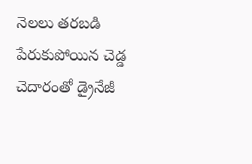నెలలు తరబడి పేరుకుపోయిన చెడ్డ చెదారంతో డ్రైనేజీ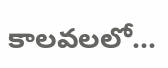కాలవలలో...